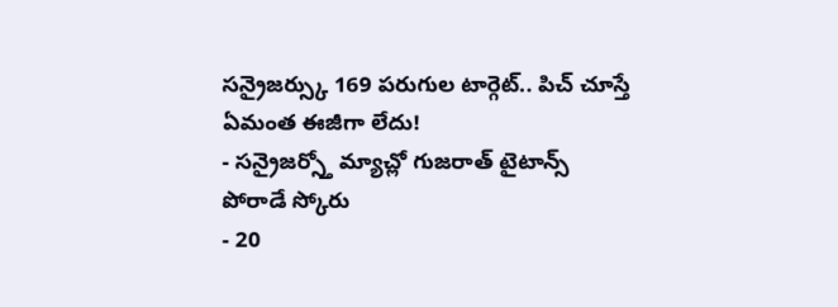సన్రైజర్స్కు 169 పరుగుల టార్గెట్.. పిచ్ చూస్తే ఏమంత ఈజీగా లేదు!
- సన్రైజర్స్తో మ్యాచ్లో గుజరాత్ టైటాన్స్ పోరాడే స్కోరు
- 20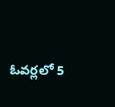ఓవర్లలో 5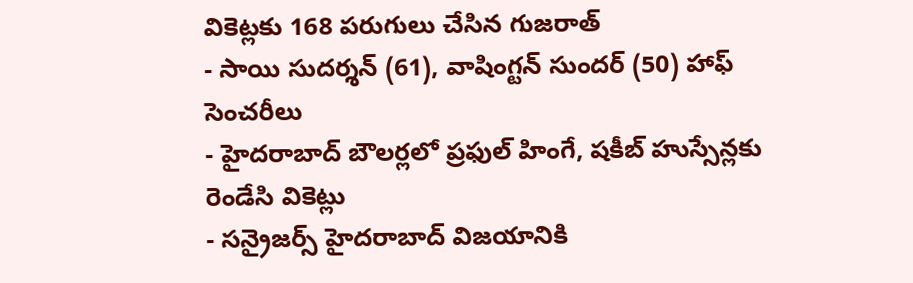వికెట్లకు 168 పరుగులు చేసిన గుజరాత్
- సాయి సుదర్శన్ (61), వాషింగ్టన్ సుందర్ (50) హాఫ్ సెంచరీలు
- హైదరాబాద్ బౌలర్లలో ప్రఫుల్ హింగే, షకీబ్ హుస్సేన్లకు రెండేసి వికెట్లు
- సన్రైజర్స్ హైదరాబాద్ విజయానికి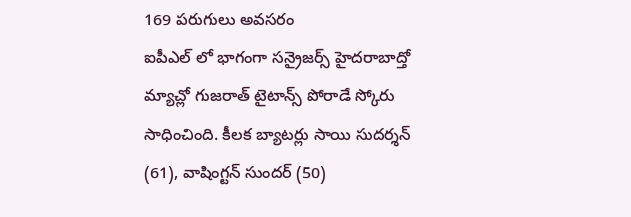169 పరుగులు అవసరం
ఐపీఎల్ లో భాగంగా సన్రైజర్స్ హైదరాబాద్తో మ్యాచ్లో గుజరాత్ టైటాన్స్ పోరాడే స్కోరు సాధించింది. కీలక బ్యాటర్లు సాయి సుదర్శన్ (61), వాషింగ్టన్ సుందర్ (50)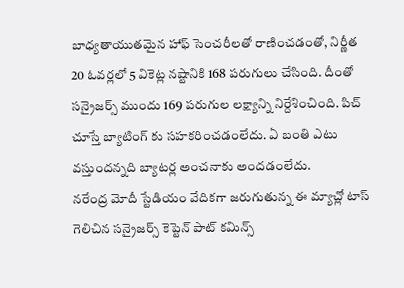బాధ్యతాయుతమైన హాఫ్ సెంచరీలతో రాణించడంతో, నిర్ణీత 20 ఓవర్లలో 5 వికెట్ల నష్టానికి 168 పరుగులు చేసింది. దీంతో సన్రైజర్స్ ముందు 169 పరుగుల లక్ష్యాన్ని నిర్దేశించింది. పిచ్ చూస్తే బ్యాటింగ్ కు సహకరించడంలేదు. ఏ బంతి ఎటు వస్తుందన్నది బ్యాటర్ల అంచనాకు అందడంలేదు.
నరేంద్ర మోదీ స్టేడియం వేదికగా జరుగుతున్న ఈ మ్యాచ్లో టాస్ గెలిచిన సన్రైజర్స్ కెప్టెన్ పాట్ కమిన్స్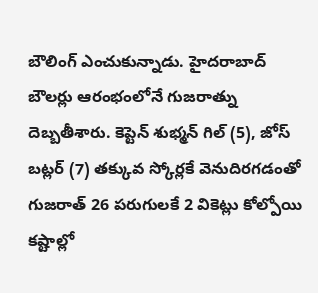బౌలింగ్ ఎంచుకున్నాడు. హైదరాబాద్ బౌలర్లు ఆరంభంలోనే గుజరాత్ను దెబ్బతీశారు. కెప్టెన్ శుభ్మన్ గిల్ (5), జోస్ బట్లర్ (7) తక్కువ స్కోర్లకే వెనుదిరగడంతో గుజరాత్ 26 పరుగులకే 2 వికెట్లు కోల్పోయి కష్టాల్లో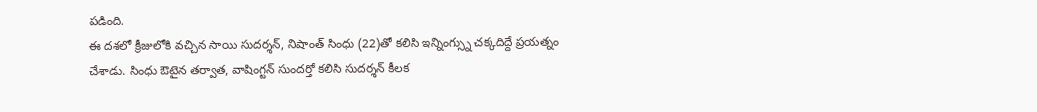పడింది.
ఈ దశలో క్రీజులోకి వచ్చిన సాయి సుదర్శన్, నిషాంత్ సింధు (22)తో కలిసి ఇన్నింగ్స్ను చక్కదిద్దే ప్రయత్నం చేశాడు. సింధు ఔటైన తర్వాత, వాషింగ్టన్ సుందర్తో కలిసి సుదర్శన్ కీలక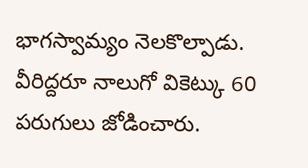భాగస్వామ్యం నెలకొల్పాడు. వీరిద్దరూ నాలుగో వికెట్కు 60 పరుగులు జోడించారు.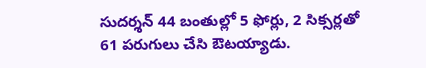సుదర్శన్ 44 బంతుల్లో 5 ఫోర్లు, 2 సిక్సర్లతో 61 పరుగులు చేసి ఔటయ్యాడు.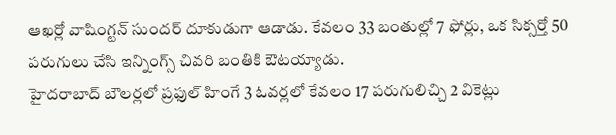ఆఖర్లో వాషింగ్టన్ సుందర్ దూకుడుగా ఆడాడు. కేవలం 33 బంతుల్లో 7 ఫోర్లు, ఒక సిక్సర్తో 50 పరుగులు చేసి ఇన్నింగ్స్ చివరి బంతికి ఔటయ్యాడు.
హైదరాబాద్ బౌలర్లలో ప్రఫుల్ హింగే 3 ఓవర్లలో కేవలం 17 పరుగులిచ్చి 2 వికెట్లు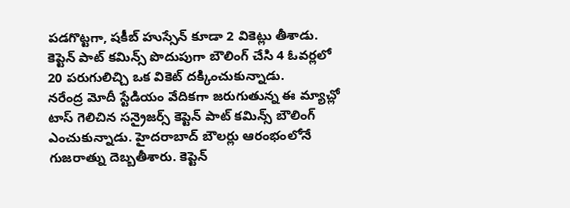పడగొట్టగా, షకీబ్ హుస్సేన్ కూడా 2 వికెట్లు తీశాడు. కెప్టెన్ పాట్ కమిన్స్ పొదుపుగా బౌలింగ్ చేసి 4 ఓవర్లలో 20 పరుగులిచ్చి ఒక వికెట్ దక్కించుకున్నాడు.
నరేంద్ర మోదీ స్టేడియం వేదికగా జరుగుతున్న ఈ మ్యాచ్లో టాస్ గెలిచిన సన్రైజర్స్ కెప్టెన్ పాట్ కమిన్స్ బౌలింగ్ ఎంచుకున్నాడు. హైదరాబాద్ బౌలర్లు ఆరంభంలోనే గుజరాత్ను దెబ్బతీశారు. కెప్టెన్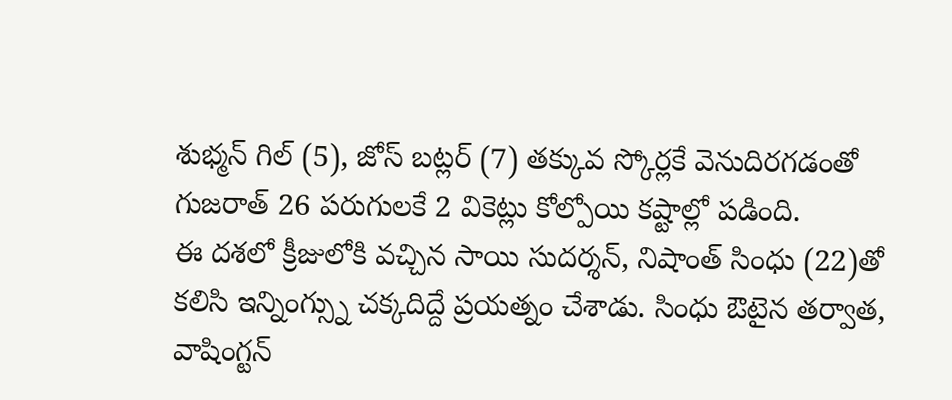శుభ్మన్ గిల్ (5), జోస్ బట్లర్ (7) తక్కువ స్కోర్లకే వెనుదిరగడంతో గుజరాత్ 26 పరుగులకే 2 వికెట్లు కోల్పోయి కష్టాల్లో పడింది.
ఈ దశలో క్రీజులోకి వచ్చిన సాయి సుదర్శన్, నిషాంత్ సింధు (22)తో కలిసి ఇన్నింగ్స్ను చక్కదిద్దే ప్రయత్నం చేశాడు. సింధు ఔటైన తర్వాత, వాషింగ్టన్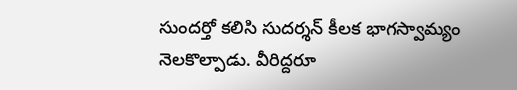సుందర్తో కలిసి సుదర్శన్ కీలక భాగస్వామ్యం నెలకొల్పాడు. వీరిద్దరూ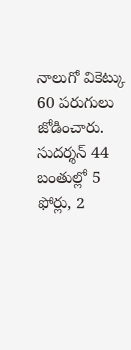నాలుగో వికెట్కు 60 పరుగులు జోడించారు. సుదర్శన్ 44 బంతుల్లో 5 ఫోర్లు, 2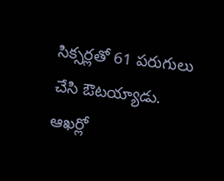సిక్సర్లతో 61 పరుగులు చేసి ఔటయ్యాడు. ఆఖర్లో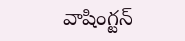వాషింగ్టన్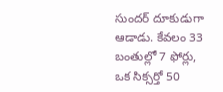సుందర్ దూకుడుగా ఆడాడు. కేవలం 33 బంతుల్లో 7 ఫోర్లు, ఒక సిక్సర్తో 50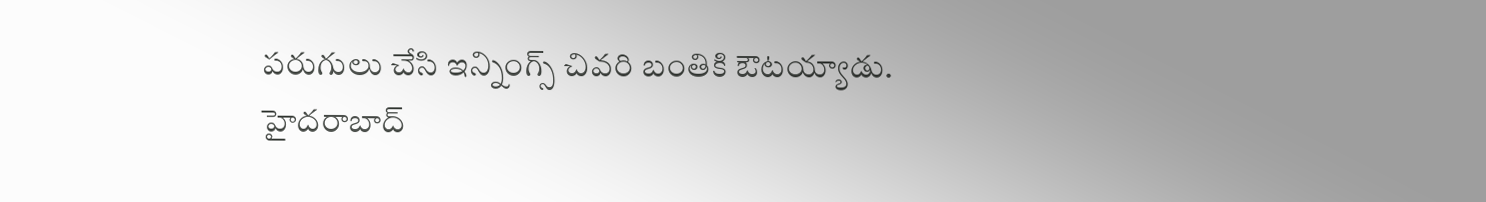పరుగులు చేసి ఇన్నింగ్స్ చివరి బంతికి ఔటయ్యాడు.
హైదరాబాద్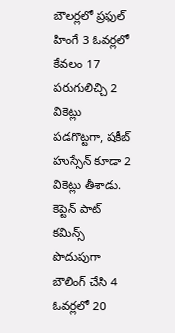బౌలర్లలో ప్రఫుల్ హింగే 3 ఓవర్లలో కేవలం 17 పరుగులిచ్చి 2 వికెట్లు పడగొట్టగా, షకీబ్ హుస్సేన్ కూడా 2 వికెట్లు తీశాడు. కెప్టెన్ పాట్ కమిన్స్ పొదుపుగా బౌలింగ్ చేసి 4 ఓవర్లలో 20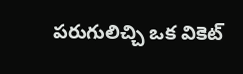పరుగులిచ్చి ఒక వికెట్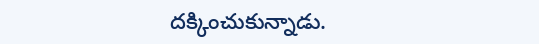దక్కించుకున్నాడు.